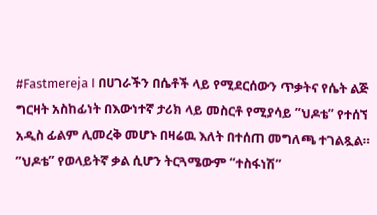#Fastmereja I በሀገራችን በሴቶች ላይ የሚደርሰውን ጥቃትና የሴት ልጅ ግርዛት አስከፊነት በእውነተኛ ታሪክ ላይ መስርቶ የሚያሳይ ”ህዶቴ” የተሰኘ አዲስ ፊልም ሊመረቅ መሆኑ በዛሬዉ እለት በተሰጠ መግለጫ ተገልጿል።
”ህዶቴ” የወላይትኛ ቃል ሲሆን ትርጓሜውም “ተስፋነሽ”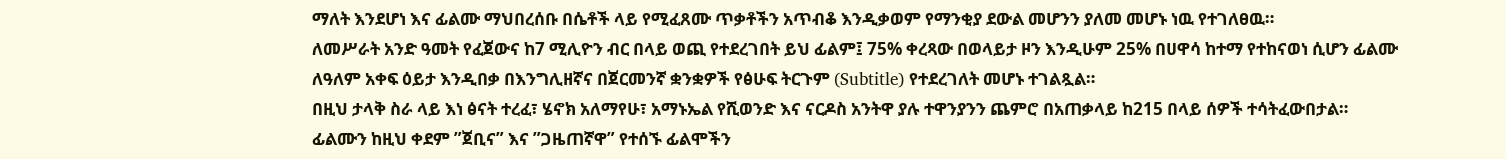ማለት እንደሆነ እና ፊልሙ ማህበረሰቡ በሴቶች ላይ የሚፈጸሙ ጥቃቶችን አጥብቆ እንዲቃወም የማንቂያ ደውል መሆንን ያለመ መሆኑ ነዉ የተገለፀዉ።
ለመሥራት አንድ ዓመት የፈጀውና ከ7 ሚሊዮን ብር በላይ ወጪ የተደረገበት ይህ ፊልም፤ 75% ቀረጻው በወላይታ ዞን እንዲሁም 25% በሀዋሳ ከተማ የተከናወነ ሲሆን ፊልሙ ለዓለም አቀፍ ዕይታ እንዲበቃ በእንግሊዘኛና በጀርመንኛ ቋንቋዎች የፅሁፍ ትርጉም (Subtitle) የተደረገለት መሆኑ ተገልጿል።
በዚህ ታላቅ ስራ ላይ እነ ፅናት ተረፈ፣ ሄኖክ አለማየሁ፣ አማኑኤል የሺወንድ እና ናርዶስ አንትዋ ያሉ ተዋንያንን ጨምሮ በአጠቃላይ ከ215 በላይ ሰዎች ተሳትፈውበታል።
ፊልሙን ከዚህ ቀደም ”ጀቢና” እና ”ጋዜጠኛዋ” የተሰኙ ፊልሞችን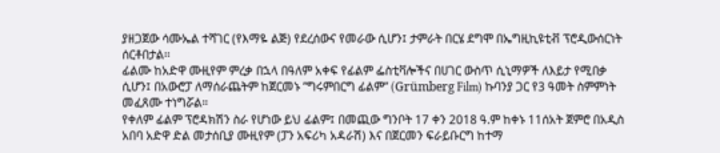ያዘጋጀው ሳሙኤል ተሻገር (የእማዬ ልጅ) የደረሰውና የመራው ሲሆን፤ ታምራት በርሄ ደግሞ በኤግዚኪዩቲቭ ፕሮዲውሰርነት ሰርቶበታል፡፡
ፊልሙ ከአድዋ ሙዚየም ምረቃ በኋላ በዓለም አቀፍ የፊልም ፌስቲቫሎችና በሀገር ውስጥ ሲኒማዎች ለእይታ የሚበቃ ሲሆን፤ በአውሮፓ ለማሰራጨትም ከጀርመኑ ”ግሩምበርግ ፊልም” (Grümberg Film) ኩባንያ ጋር የ3 ዓመት ስምምነት መፈጸሙ ተነግሯል።
የቀለም ፊልም ፕሮዳክሽን ስራ የሆነው ይህ ፊልም፤ በመጪው ግንቦት 17 ቀን 2018 ዓ.ም ከቀኑ 11ሰአት ጀምሮ በአዲስ አበባ አድዋ ድል መታሰቢያ ሙዚየም (ፓን አፍሪካ አዳራሽ) እና በጀርመን ፍራይቡርግ ከተማ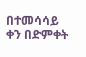በተመሳሳይ ቀን በድምቀት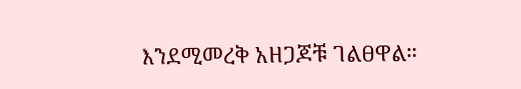እንደሚመረቅ አዘጋጆቹ ገልፀዋል።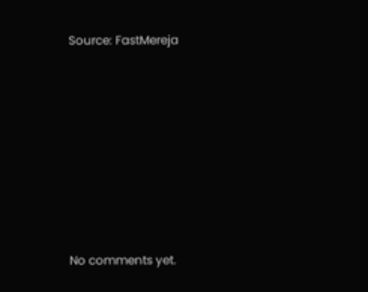Source: FastMereja









No comments yet.